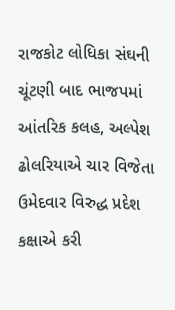રાજકોટ લોધિકા સંઘની ચૂંટણી બાદ ભાજપમાં આંતરિક કલહ, અલ્પેશ ઢોલરિયાએ ચાર વિજેતા ઉમેદવાર વિરુદ્ધ પ્રદેશ કક્ષાએ કરી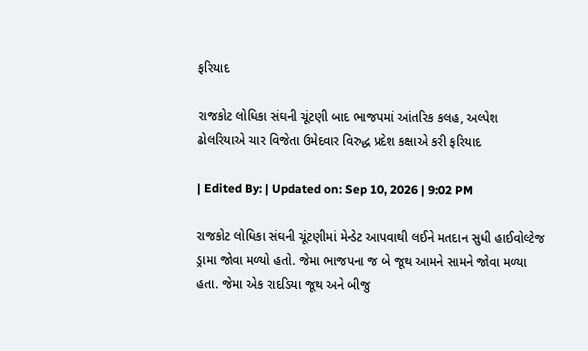ફરિયાદ

રાજકોટ લોધિકા સંઘની ચૂંટણી બાદ ભાજપમાં આંતરિક કલહ, અલ્પેશ ઢોલરિયાએ ચાર વિજેતા ઉમેદવાર વિરુદ્ધ પ્રદેશ કક્ષાએ કરી ફરિયાદ

| Edited By: | Updated on: Sep 10, 2026 | 9:02 PM

રાજકોટ લોધિકા સંઘની ચૂંટણીમાં મેન્ડેટ આપવાથી લઈને મતદાન સુધી હાઈવોલ્ટેજ ડ્રામા જોવા મળ્યો હતો. જેમા ભાજપના જ બે જૂથ આમને સામને જોવા મળ્યા હતા. જેમા એક રાદડિયા જૂથ અને બીજુ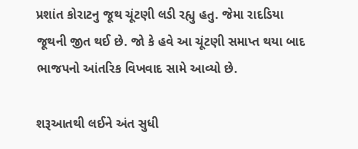પ્રશાંત કોરાટનુ જૂથ ચૂંટણી લડી રહ્યુ હતુ. જેમા રાદડિયા જૂથની જીત થઈ છે. જો કે હવે આ ચૂંટણી સમાપ્ત થયા બાદ ભાજપનો આંતરિક વિખવાદ સામે આવ્યો છે.

શરૂઆતથી લઈને અંત સુધી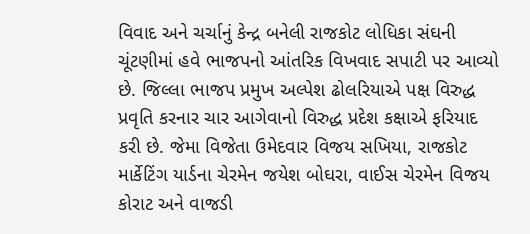વિવાદ અને ચર્ચાનું કેન્દ્ર બનેલી રાજકોટ લોધિકા સંઘની ચૂંટણીમાં હવે ભાજપનો આંતરિક વિખવાદ સપાટી પર આવ્યો છે. જિલ્લા ભાજપ પ્રમુખ અલ્પેશ ઢોલરિયાએ પક્ષ વિરુદ્ધ પ્રવૃતિ કરનાર ચાર આગેવાનો વિરુદ્ધ પ્રદેશ કક્ષાએ ફરિયાદ કરી છે. જેમા વિજેતા ઉમેદવાર વિજય સખિયા, રાજકોટ માર્કેટિંગ યાર્ડના ચેરમેન જયેશ બોઘરા, વાઈસ ચેરમેન વિજય કોરાટ અને વાજડી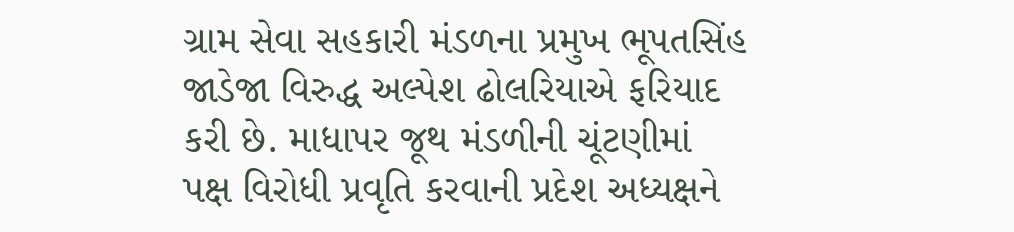ગ્રામ સેવા સહકારી મંડળના પ્રમુખ ભૂપતસિંહ જાડેજા વિરુદ્ધ અલ્પેશ ઢોલરિયાએ ફરિયાદ કરી છે. માધાપર જૂથ મંડળીની ચૂંટણીમાં પક્ષ વિરોધી પ્રવૃતિ કરવાની પ્રદેશ અધ્યક્ષને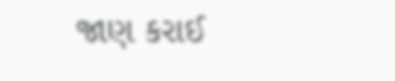જાણ કરાઈ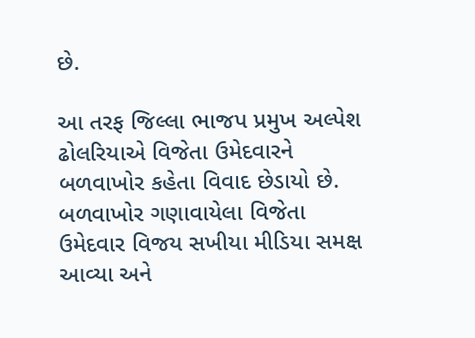છે.

આ તરફ જિલ્લા ભાજપ પ્રમુખ અલ્પેશ ઢોલરિયાએ વિજેતા ઉમેદવારને બળવાખોર કહેતા વિવાદ છેડાયો છે. બળવાખોર ગણાવાયેલા વિજેતા ઉમેદવાર વિજય સખીયા મીડિયા સમક્ષ આવ્યા અને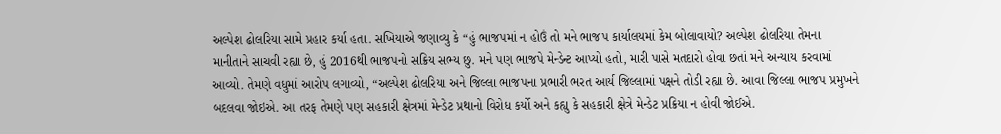અલ્પેશ ઢોલરિયા સામે પ્રહાર કર્યા હતા. સખિયાએ જણાવ્યુ કે “હું ભાજપમાં ન હોઉં તો મને ભાજપ કાર્યાલયમાં કેમ બોલાવાયો? અલ્પેશ ઢોલરિયા તેમના માનીતાને સાચવી રહ્યા છે, હું 2016થી ભાજપનો સક્રિય સભ્ય છુ. મને પણ ભાજપે મેન્ડેન્ટ આપ્યો હતો, મારી પાસે મતદારો હોવા છતાં મને અન્યાય કરવામાં આવ્યો. તેમણે વધુમાં આરોપ લગાવ્યો, “અલ્પેશ ઢોલરિયા અને જિલ્લા ભાજપના પ્રભારી ભરત આર્ય જિલ્લામાં પક્ષને તોડી રહ્યા છે. આવા જિલ્લા ભાજપ પ્રમુખને બદલવા જોઇએ. આ તરફ તેમણે પણ સહકારી ક્ષેત્રમાં મેન્ડેટ પ્રથાનો વિરોધ કર્યો અને કહ્યુ કે સહકારી ક્ષેત્રે મેન્ડેટ પ્રક્રિયા ન હોવી જોઈએ.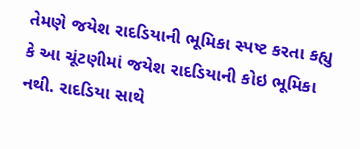તેમણે જયેશ રાદડિયાની ભૂમિકા સ્પષ્ટ કરતા કહ્યુ કે આ ચૂંટણીમાં જયેશ રાદડિયાની કોઇ ભૂમિકા નથી. રાદડિયા સાથે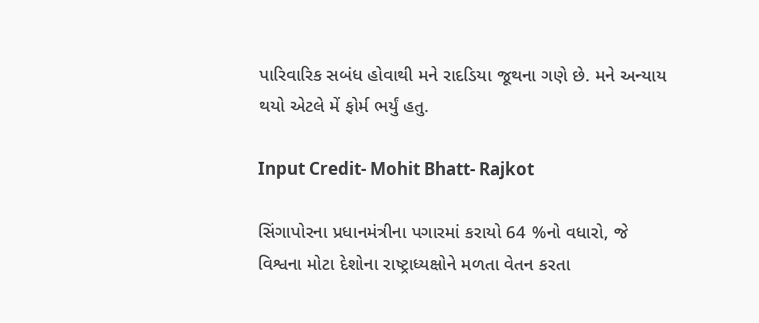પારિવારિક સબંધ હોવાથી મને રાદડિયા જૂથના ગણે છે. મને અન્યાય થયો એટલે મેં ફોર્મ ભર્યું હતુ.

Input Credit- Mohit Bhatt- Rajkot

સિંગાપોરના પ્રધાનમંત્રીના પગારમાં કરાયો 64 %નો વધારો, જે વિશ્વના મોટા દેશોના રાષ્ટ્રાધ્યક્ષોને મળતા વેતન કરતા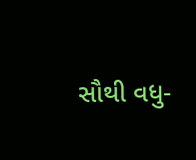સૌથી વધુ-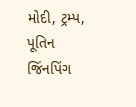મોદી, ટ્રમ્પ, પૂતિન જિંનપિંગ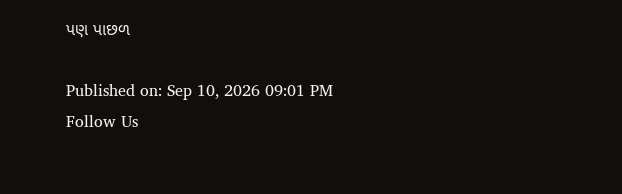પણ પાછળ

Published on: Sep 10, 2026 09:01 PM
Follow Us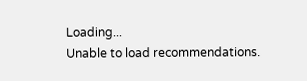Loading...
Unable to load recommendations.